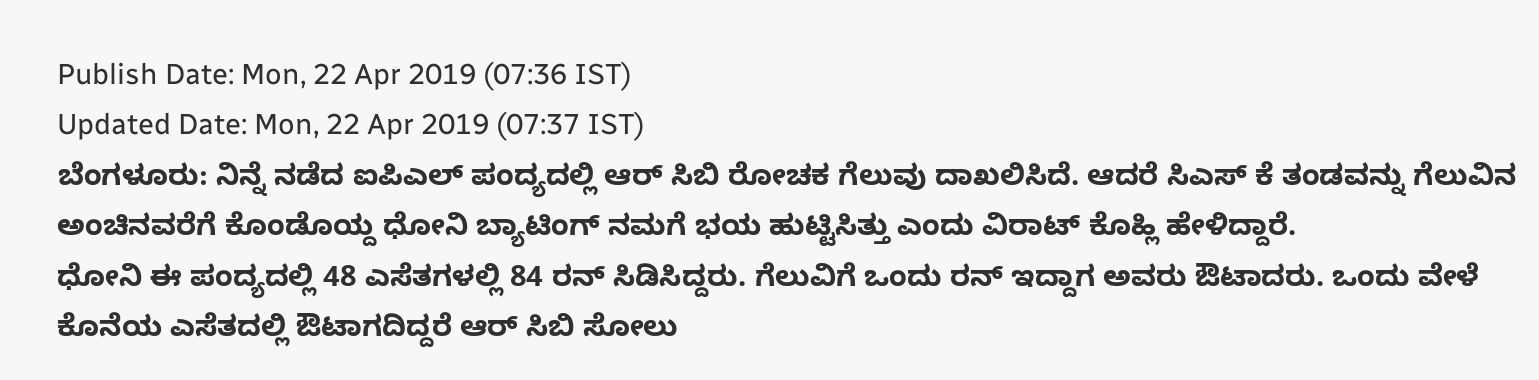Publish Date: Mon, 22 Apr 2019 (07:36 IST)
Updated Date: Mon, 22 Apr 2019 (07:37 IST)
ಬೆಂಗಳೂರು: ನಿನ್ನೆ ನಡೆದ ಐಪಿಎಲ್ ಪಂದ್ಯದಲ್ಲಿ ಆರ್ ಸಿಬಿ ರೋಚಕ ಗೆಲುವು ದಾಖಲಿಸಿದೆ. ಆದರೆ ಸಿಎಸ್ ಕೆ ತಂಡವನ್ನು ಗೆಲುವಿನ ಅಂಚಿನವರೆಗೆ ಕೊಂಡೊಯ್ದ ಧೋನಿ ಬ್ಯಾಟಿಂಗ್ ನಮಗೆ ಭಯ ಹುಟ್ಟಿಸಿತ್ತು ಎಂದು ವಿರಾಟ್ ಕೊಹ್ಲಿ ಹೇಳಿದ್ದಾರೆ.
ಧೋನಿ ಈ ಪಂದ್ಯದಲ್ಲಿ 48 ಎಸೆತಗಳಲ್ಲಿ 84 ರನ್ ಸಿಡಿಸಿದ್ದರು. ಗೆಲುವಿಗೆ ಒಂದು ರನ್ ಇದ್ದಾಗ ಅವರು ಔಟಾದರು. ಒಂದು ವೇಳೆ ಕೊನೆಯ ಎಸೆತದಲ್ಲಿ ಔಟಾಗದಿದ್ದರೆ ಆರ್ ಸಿಬಿ ಸೋಲು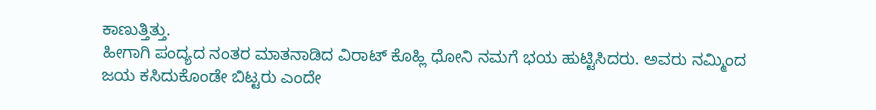ಕಾಣುತ್ತಿತ್ತು.
ಹೀಗಾಗಿ ಪಂದ್ಯದ ನಂತರ ಮಾತನಾಡಿದ ವಿರಾಟ್ ಕೊಹ್ಲಿ ಧೋನಿ ನಮಗೆ ಭಯ ಹುಟ್ಟಿಸಿದರು. ಅವರು ನಮ್ಮಿಂದ ಜಯ ಕಸಿದುಕೊಂಡೇ ಬಿಟ್ಟರು ಎಂದೇ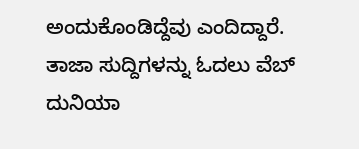ಅಂದುಕೊಂಡಿದ್ದೆವು ಎಂದಿದ್ದಾರೆ.
ತಾಜಾ ಸುದ್ದಿಗಳನ್ನು ಓದಲು ವೆಬ್ ದುನಿಯಾ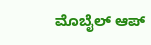ಮೊಬೈಲ್ ಆಪ್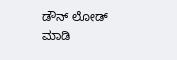ಡೌನ್ ಲೋಡ್ ಮಾಡಿ